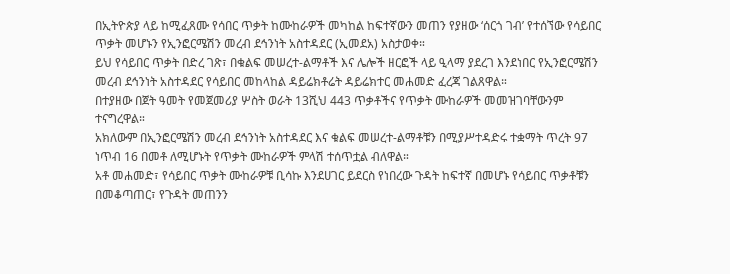በኢትዮጵያ ላይ ከሚፈጸሙ የሳበር ጥቃት ከሙከራዎች መካከል ከፍተኛውን መጠን የያዘው ‘ሰርጎ ገብ’ የተሰኘው የሳይበር ጥቃት መሆኑን የኢንፎርሜሽን መረብ ደኅንነት አስተዳደር (ኢመደአ) አስታወቀ።
ይህ የሳይበር ጥቃት በድረ ገጽ፣ በቁልፍ መሠረተ-ልማቶች እና ሌሎች ዘርፎች ላይ ዒላማ ያደረገ እንደነበር የኢንፎርሜሽን መረብ ደኅንነት አስተዳደር የሳይበር መከላከል ዳይሬክቶሬት ዳይሬክተር መሐመድ ፈረጃ ገልጸዋል።
በተያዘው በጀት ዓመት የመጀመሪያ ሦስት ወራት 13ሺህ 443 ጥቃቶችና የጥቃት ሙከራዎች መመዝገባቸውንም ተናግረዋል።
አክለውም በኢንፎርሜሽን መረብ ደኅንነት አስተዳደር እና ቁልፍ መሠረተ-ልማቶቹን በሚያሥተዳድሩ ተቋማት ጥረት 97 ነጥብ 16 በመቶ ለሚሆኑት የጥቃት ሙከራዎች ምላሽ ተሰጥቷል ብለዋል።
አቶ መሐመድ፣ የሳይበር ጥቃት ሙከራዎቹ ቢሳኩ እንደሀገር ይደርስ የነበረው ጉዳት ከፍተኛ በመሆኑ የሳይበር ጥቃቶቹን በመቆጣጠር፣ የጉዳት መጠንን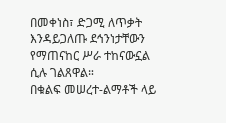በመቀነስ፣ ድጋሚ ለጥቃት እንዳይጋለጡ ደኅንነታቸውን የማጠናከር ሥራ ተከናውኗል ሲሉ ገልጸዋል።
በቁልፍ መሠረተ-ልማቶች ላይ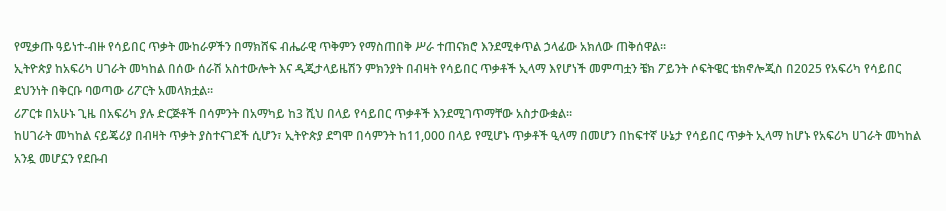የሚቃጡ ዓይነተ-ብዙ የሳይበር ጥቃት ሙከራዎችን በማክሸፍ ብሔራዊ ጥቅምን የማስጠበቅ ሥራ ተጠናክሮ እንደሚቀጥል ኃላፊው አክለው ጠቅሰዋል።
ኢትዮጵያ ከአፍሪካ ሀገራት መካከል በሰው ሰራሽ አስተውሎት እና ዲጂታላይዜሽን ምክንያት በብዛት የሳይበር ጥቃቶች ኢላማ እየሆነች መምጣቷን ቼክ ፖይንት ሶፍትዌር ቴክኖሎጂስ በ2025 የአፍሪካ የሳይበር ደህንነት በቅርቡ ባወጣው ሪፖርት አመላክቷል።
ሪፖርቱ በአሁኑ ጊዜ በአፍሪካ ያሉ ድርጅቶች በሳምንት በአማካይ ከ3 ሺህ በላይ የሳይበር ጥቃቶች እንደሚገጥማቸው አስታውቋል።
ከሀገራት መካከል ናይጄሪያ በብዛት ጥቃት ያስተናገደች ሲሆን፣ ኢትዮጵያ ደግሞ በሳምንት ከ11,000 በላይ የሚሆኑ ጥቃቶች ዒላማ በመሆን በከፍተኛ ሁኔታ የሳይበር ጥቃት ኢላማ ከሆኑ የአፍሪካ ሀገራት መካከል አንዷ መሆኗን የደቡብ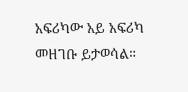አፍሪካው አይ አፍሪካ መዘገቡ ይታወሳል።